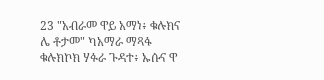23 "አብራመ ዋይ አማነ፥ ቁሉክና ሌ ቶታመ" ካአማራ ማጻፋ ቁሉክኮክ ሃፉራ ጉዳተ፥ ኡሱና ዋ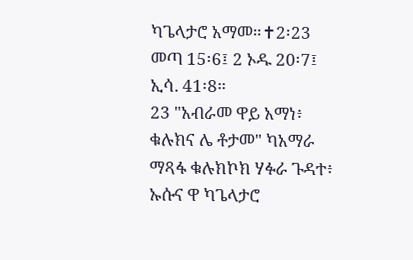ካጌላታሮ አማመ።✝2፡23 መጣ 15፡6፤ 2 ኦዱ 20፡7፤ ኢሳ. 41፡8።
23 "አብራመ ዋይ አማነ፥ ቁሉክና ሌ ቶታመ" ካአማራ ማጻፋ ቁሉክኮክ ሃፉራ ጉዳተ፥ ኡሱና ዋ ካጌላታሮ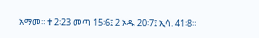አማመ።✝2፡23 መጣ 15፡6፤ 2 ኦዱ 20፡7፤ ኢሳ. 41፡8።